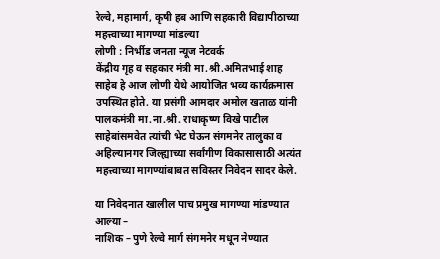रेल्वे, महामार्ग, कृषी हब आणि सहकारी विद्यापीठाच्या महत्त्वाच्या मागण्या मांडल्या
लोणी : निर्भीड जनता न्यूज नेटवर्क
केंद्रीय गृह व सहकार मंत्री मा.श्री.अमितभाई शाह साहेब हे आज लोणी येथे आयोजित भव्य कार्यक्रमास उपस्थित होते. या प्रसंगी आमदार अमोल खताळ यांनी पालकमंत्री मा.ना.श्री. राधाकृष्ण विखे पाटील साहेबांसमवेत त्यांची भेट घेऊन संगमनेर तालुका व अहिल्यानगर जिल्ह्याच्या सर्वांगीण विकासासाठी अत्यंत महत्त्वाच्या मागण्यांबाबत सविस्तर निवेदन सादर केले.

या निवेदनात खालील पाच प्रमुख मागण्या मांडण्यात आल्या –
नाशिक – पुणे रेल्वे मार्ग संगमनेर मधून नेण्यात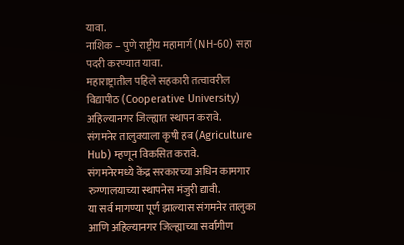यावा.
नाशिक – पुणे राष्ट्रीय महामार्ग (NH-60) सहा पदरी करण्यात यावा.
महाराष्ट्रातील पहिले सहकारी तत्वावरील विद्यापीठ (Cooperative University) अहिल्यानगर जिल्ह्यात स्थापन करावे.
संगमनेर तालुक्याला कृषी हब (Agriculture Hub) म्हणून विकसित करावे.
संगमनेरमध्ये केंद्र सरकारच्या अधिन कामगार रुग्णालयाच्या स्थापनेस मंजुरी द्यावी.
या सर्व मागण्या पूर्ण झाल्यास संगमनेर तालुका आणि अहिल्यानगर जिल्ह्याच्या सर्वांगीण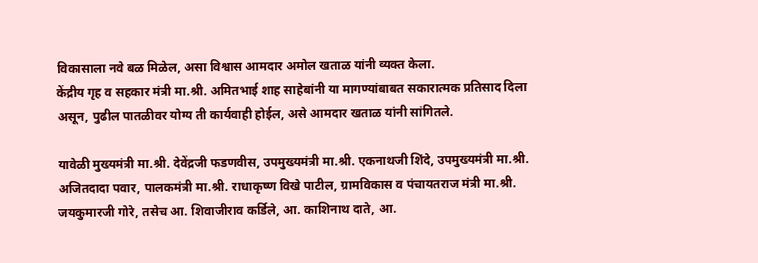विकासाला नवे बळ मिळेल, असा विश्वास आमदार अमोल खताळ यांनी व्यक्त केला.
केंद्रीय गृह व सहकार मंत्री मा.श्री. अमितभाई शाह साहेबांनी या मागण्यांबाबत सकारात्मक प्रतिसाद दिला असून, पुढील पातळीवर योग्य ती कार्यवाही होईल, असे आमदार खताळ यांनी सांगितले.

यावेळी मुख्यमंत्री मा.श्री. देवेंद्रजी फडणवीस, उपमुख्यमंत्री मा.श्री. एकनाथजी शिंदे, उपमुख्यमंत्री मा.श्री. अजितदादा पवार, पालकमंत्री मा.श्री. राधाकृष्ण विखे पाटील, ग्रामविकास व पंचायतराज मंत्री मा.श्री. जयकुमारजी गोरे, तसेच आ. शिवाजीराव कर्डिले, आ. काशिनाथ दाते, आ.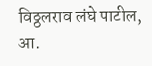विठ्ठलराव लंघे पाटील, आ.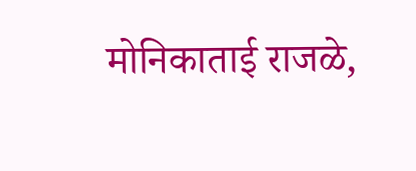मोनिकाताई राजळे,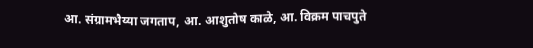आ. संग्रामभैय्या जगताप, आ. आशुतोष काळे, आ. विक्रम पाचपुते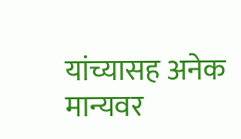यांच्यासह अनेक मान्यवर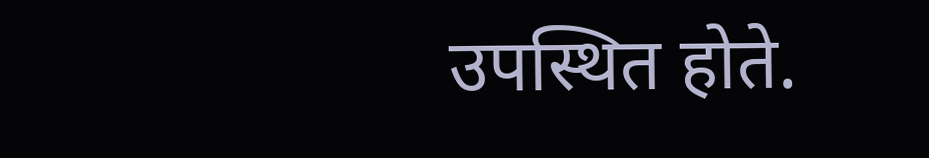उपस्थित होते.